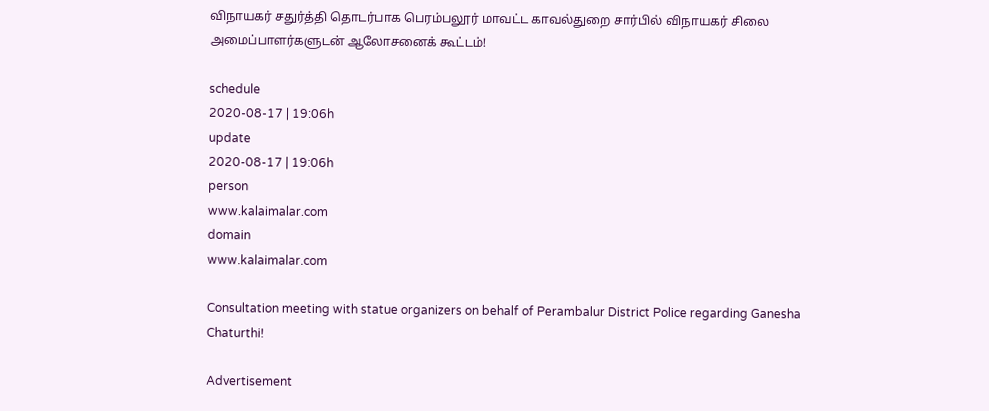விநாயகர் சதுர்த்தி தொடர்பாக பெரம்பலூர் மாவட்ட காவல்துறை சார்பில் விநாயகர் சிலை அமைப்பாளர்களுடன் ஆலோசனைக் கூட்டம்!

schedule
2020-08-17 | 19:06h
update
2020-08-17 | 19:06h
person
www.kalaimalar.com
domain
www.kalaimalar.com

Consultation meeting with statue organizers on behalf of Perambalur District Police regarding Ganesha Chaturthi!

Advertisement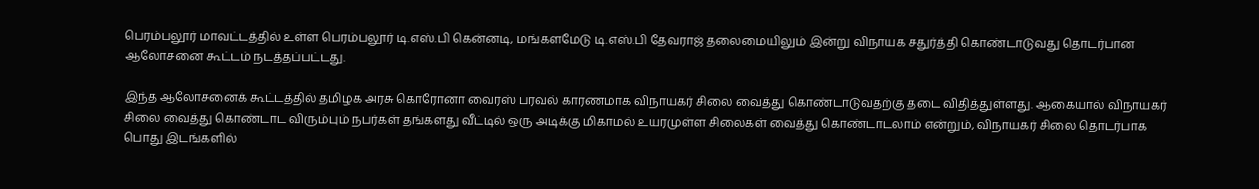பெரம்பலூர் மாவட்டத்தில் உள்ள பெரம்பலூர் டி.எஸ்.பி கென்னடி, மங்களமேடு டி.எஸ்.பி தேவராஜ் தலைமையிலும் இன்று விநாயக சதுர்த்தி கொண்டாடுவது தொடர்பான ஆலோசனை கூட்டம் நடத்தப்பட்டது.

இந்த ஆலோசனைக் கூட்டத்தில் தமிழக அரசு கொரோனா வைரஸ் பரவல் காரணமாக விநாயகர் சிலை வைத்து கொண்டாடுவதற்கு தடை விதித்துள்ளது. ஆகையால் விநாயகர் சிலை வைத்து கொண்டாட விரும்பும் நபர்கள் தங்களது வீட்டில் ஒரு அடிக்கு மிகாமல் உயரமுள்ள சிலைகள் வைத்து கொண்டாடலாம் என்றும், விநாயகர் சிலை தொடர்பாக பொது இடங்களில்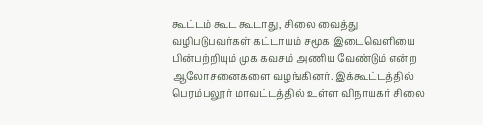கூட்டம் கூட கூடாது, சிலை வைத்து வழிபடுபவர்கள் கட்டாயம் சமூக இடைவெளியை பின்பற்றியும் முக கவசம் அணிய வேண்டும் என்ற ஆலோசனைகளை வழங்கினர். இக்கூட்டத்தில் பெரம்பலூர் மாவட்டத்தில் உள்ள விநாயகர் சிலை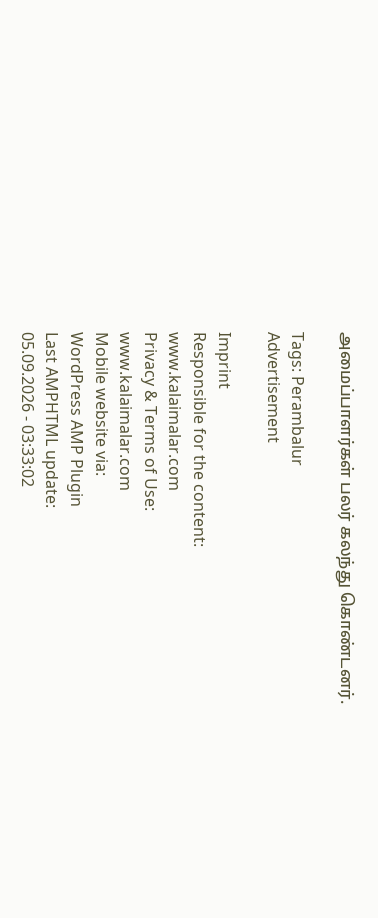அமைப்பாளர்கள் பலர் கலந்து கொண்டனர்.

Tags: Perambalur
Advertisement

Imprint
Responsible for the content:
www.kalaimalar.com
Privacy & Terms of Use:
www.kalaimalar.com
Mobile website via:
WordPress AMP Plugin
Last AMPHTML update:
05.09.2026 - 03:33:02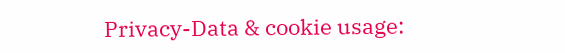Privacy-Data & cookie usage: